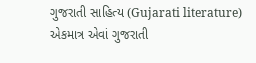ગુજરાતી સાહિત્ય (Gujarati literature)
એકમાત્ર એવાં ગુજરાતી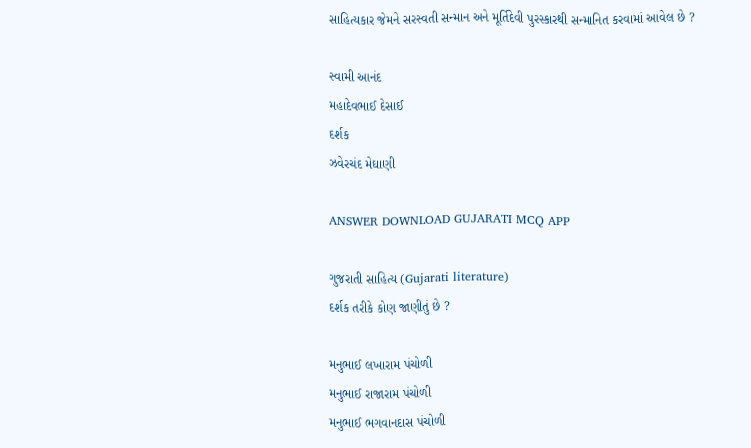સાહિત્યકાર જેમને સરસ્વતી સન્માન અને મૂર્તિદેવી પુરસ્કારથી સન્માનિત કરવામાં આવેલ છે ?

સ્વામી આનંદ
મહાદેવભાઈ દેસાઈ
દર્શક
ઝવેરચંદ મેઘાણી

ANSWER DOWNLOAD GUJARATI MCQ APP

ગુજરાતી સાહિત્ય (Gujarati literature)
દર્શક તરીકે કોણ જાણીતું છે ?

મનુભાઈ લખારામ પંચોળી
મનુભાઈ રાજારામ પંચોળી
મનુભાઈ ભગવાનદાસ પંચોળી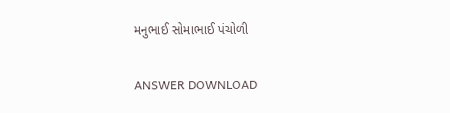મનુભાઈ સોમાભાઈ પંચોળી

ANSWER DOWNLOAD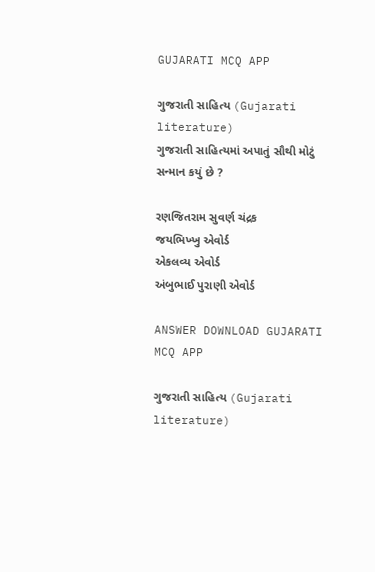GUJARATI MCQ APP

ગુજરાતી સાહિત્ય (Gujarati literature)
ગુજરાતી સાહિત્યમાં અપાતું સૌથી મોટું સન્માન કયું છે ?

રણજિતરામ સુવર્ણ ચંદ્રક
જયભિખ્ખુ એવોર્ડ
એકલવ્ય એવોર્ડ
અંબુભાઈ પુરાણી એવોર્ડ

ANSWER DOWNLOAD GUJARATI MCQ APP

ગુજરાતી સાહિત્ય (Gujarati literature)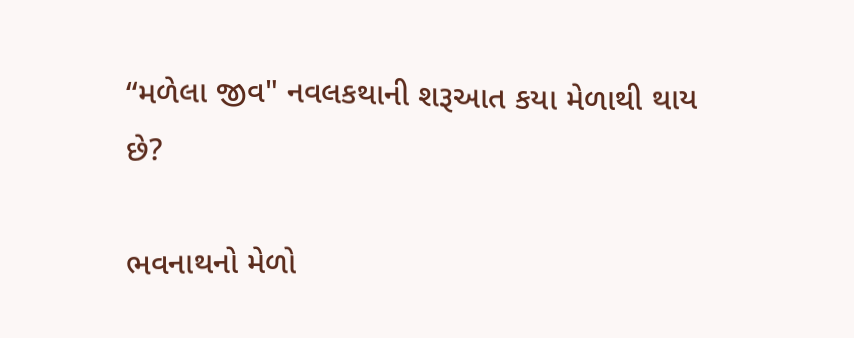“મળેલા જીવ" નવલકથાની શરૂઆત કયા મેળાથી થાય છે?

ભવનાથનો મેળો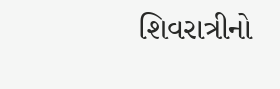શિવરાત્રીનો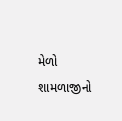મેળો
શામળાજીનો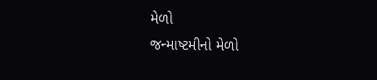મેળો
જન્માષ્ટમીનો મેળો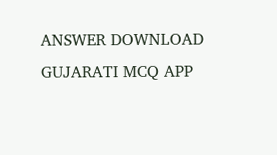ANSWER DOWNLOAD GUJARATI MCQ APP